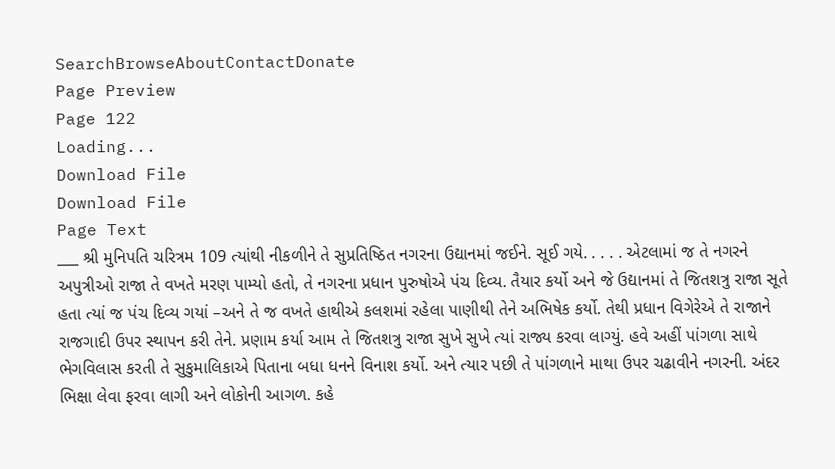SearchBrowseAboutContactDonate
Page Preview
Page 122
Loading...
Download File
Download File
Page Text
___ શ્રી મુનિપતિ ચરિત્રમ 109 ત્યાંથી નીકળીને તે સુપ્રતિષ્ઠિત નગરના ઉદ્યાનમાં જઈને. સૂઈ ગયે. . . . . એટલામાં જ તે નગરને અપુત્રીઓ રાજા તે વખતે મરણ પામ્યો હતો, તે નગરના પ્રધાન પુરુષોએ પંચ દિવ્ય. તૈયાર કર્યો અને જે ઉદ્યાનમાં તે જિતશત્રુ રાજા સૂતે હતા ત્યાં જ પંચ દિવ્ય ગયાં –અને તે જ વખતે હાથીએ કલશમાં રહેલા પાણીથી તેને અભિષેક કર્યો. તેથી પ્રધાન વિગેરેએ તે રાજાને રાજગાદી ઉપર સ્થાપન કરી તેને. પ્રણામ કર્યા આમ તે જિતશત્રુ રાજા સુખે સુખે ત્યાં રાજ્ય કરવા લાગ્યું. હવે અહીં પાંગળા સાથે ભેગવિલાસ કરતી તે સુકુમાલિકાએ પિતાના બધા ધનને વિનાશ કર્યો. અને ત્યાર પછી તે પાંગળાને માથા ઉપર ચઢાવીને નગરની. અંદર ભિક્ષા લેવા ફરવા લાગી અને લોકોની આગળ. કહે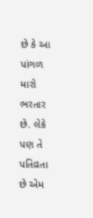છે કે આ પાંગળ મારો ભરતાર છે. લેકે પણ તે પતિવ્રતા છે એમ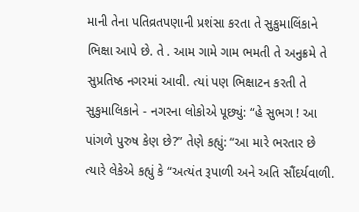માની તેના પતિવ્રતપણાની પ્રશંસા કરતા તે સુકુમાલિંકાને ભિક્ષા આપે છે. તે . આમ ગામે ગામ ભમતી તે અનુક્રમે તે સુપ્રતિષ્ઠ નગરમાં આવી. ત્યાં પણ ભિક્ષાટન કરતી તે સુકુમાલિકાને - નગરના લોકોએ પૂછ્યું: “હે સુભગ ! આ પાંગળે પુરુષ કેણ છે?” તેણે કહ્યું: “આ મારે ભરતાર છે ત્યારે લેકેએ કહ્યું કે “અત્યંત રૂપાળી અને અતિ સૌંદર્યવાળી.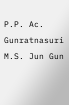P.P. Ac. Gunratnasuri M.S. Jun Gun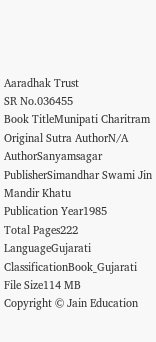Aaradhak Trust
SR No.036455
Book TitleMunipati Charitram
Original Sutra AuthorN/A
AuthorSanyamsagar
PublisherSimandhar Swami Jin Mandir Khatu
Publication Year1985
Total Pages222
LanguageGujarati
ClassificationBook_Gujarati
File Size114 MB
Copyright © Jain Education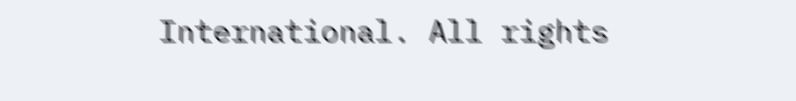International. All rights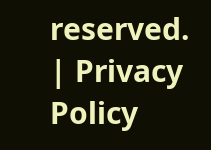reserved. | Privacy Policy